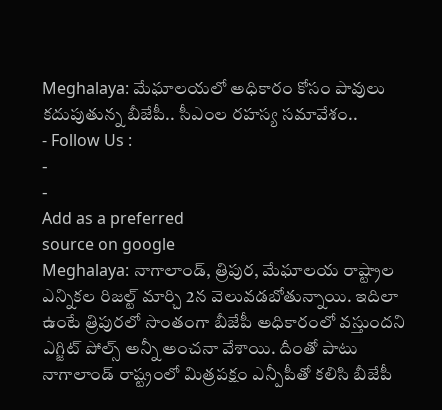Meghalaya: మేఘాలయలో అధికారం కోసం పావులు కదుపుతున్న బీజేపీ.. సీఎంల రహస్య సమావేశం..
- Follow Us :
-
-
Add as a preferred
source on google
Meghalaya: నాగాలాండ్, త్రిపుర, మేఘాలయ రాష్ట్రాల ఎన్నికల రిజల్ట్ మార్చి 2న వెలువడబోతున్నాయి. ఇదిలా ఉంటే త్రిపురలో సొంతంగా బీజేపీ అధికారంలో వస్తుందని ఎగ్జిట్ పోల్స్ అన్నీ అంచనా వేశాయి. దీంతో పాటు నాగాలాండ్ రాష్ట్రంలో మిత్రపక్షం ఎన్పీపీతో కలిసి బీజేపీ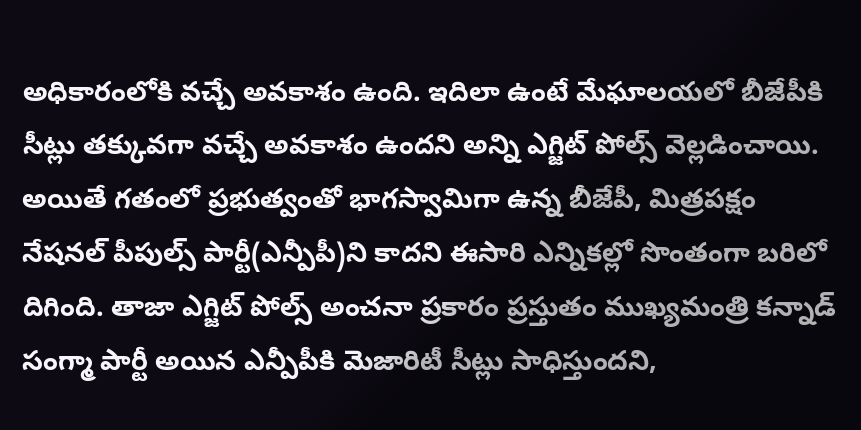అధికారంలోకి వచ్చే అవకాశం ఉంది. ఇదిలా ఉంటే మేఘాలయలో బీజేపీకి సీట్లు తక్కువగా వచ్చే అవకాశం ఉందని అన్ని ఎగ్జిట్ పోల్స్ వెల్లడించాయి.
అయితే గతంలో ప్రభుత్వంతో భాగస్వామిగా ఉన్న బీజేపీ, మిత్రపక్షం నేషనల్ పీపుల్స్ పార్టీ(ఎన్పీపీ)ని కాదని ఈసారి ఎన్నికల్లో సొంతంగా బరిలో దిగింది. తాజా ఎగ్జిట్ పోల్స్ అంచనా ప్రకారం ప్రస్తుతం ముఖ్యమంత్రి కన్నాడ్ సంగ్మా పార్టీ అయిన ఎన్పీపీకి మెజారిటీ సీట్లు సాధిస్తుందని,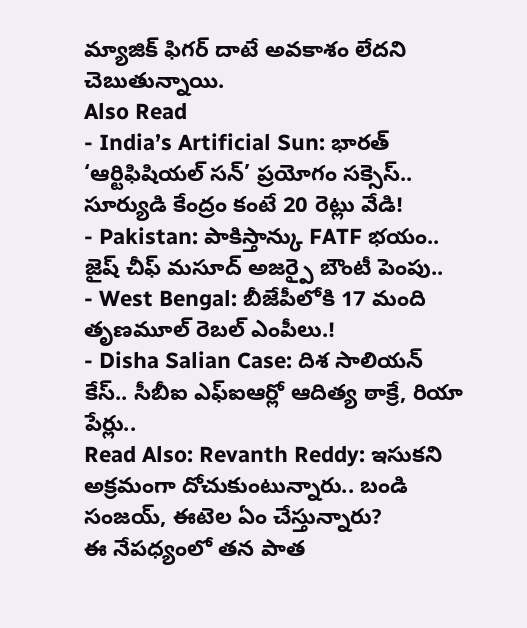మ్యాజిక్ ఫిగర్ దాటే అవకాశం లేదని చెబుతున్నాయి.
Also Read
- India’s Artificial Sun: భారత్ ‘ఆర్టిఫిషియల్ సన్’ ప్రయోగం సక్సెస్.. సూర్యుడి కేంద్రం కంటే 20 రెట్లు వేడి!
- Pakistan: పాకిస్తాన్కు FATF భయం.. జైష్ చీఫ్ మసూద్ అజర్పై బౌంటీ పెంపు..
- West Bengal: బీజేపీలోకి 17 మంది తృణమూల్ రెబల్ ఎంపీలు.!
- Disha Salian Case: దిశ సాలియన్ కేస్.. సీబీఐ ఎఫ్ఐఆర్లో ఆదిత్య ఠాక్రే, రియా పేర్లు..
Read Also: Revanth Reddy: ఇసుకని అక్రమంగా దోచుకుంటున్నారు.. బండి సంజయ్, ఈటెల ఏం చేస్తున్నారు?
ఈ నేపధ్యంలో తన పాత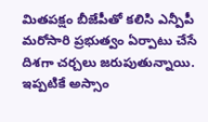మితపక్షం బీజేపీతో కలిసి ఎన్పీపీ మరోసారి ప్రభుత్వం ఏర్పాటు చేసే దిశగా చర్చలు జరుపుతున్నాయి. ఇప్పటికే అస్సాం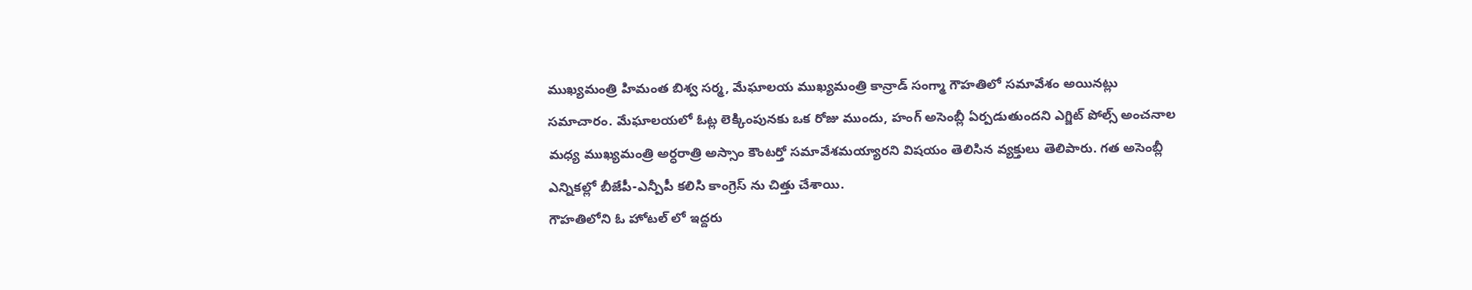ముఖ్యమంత్రి హిమంత బిశ్వ సర్మ, మేఘాలయ ముఖ్యమంత్రి కాన్రాడ్ సంగ్మా గౌహతిలో సమావేశం అయినట్లు సమాచారం. మేఘాలయలో ఓట్ల లెక్కింపునకు ఒక రోజు ముందు, హంగ్ అసెంబ్లీ ఏర్పడుతుందని ఎగ్జిట్ పోల్స్ అంచనాల మధ్య ముఖ్యమంత్రి అర్ధరాత్రి అస్సాం కౌంటర్తో సమావేశమయ్యారని విషయం తెలిసిన వ్యక్తులు తెలిపారు. గత అసెంబ్లీ ఎన్నికల్లో బీజేపీ-ఎన్పీపీ కలిసి కాంగ్రెస్ ను చిత్తు చేశాయి.
గౌహతిలోని ఓ హోటల్ లో ఇద్దరు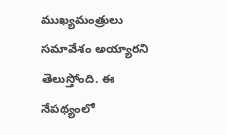ముఖ్యమంత్రులు సమావేశం అయ్యారని తెలుస్తోంది. ఈ నేపథ్యంలో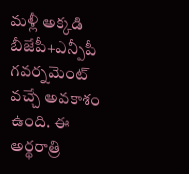మళ్లీ అక్కడి బీజేపీ+ఎన్పీపీ గవర్నమెంట్ వచ్చే అవకాశం ఉంది. ఈ అర్థరాత్రి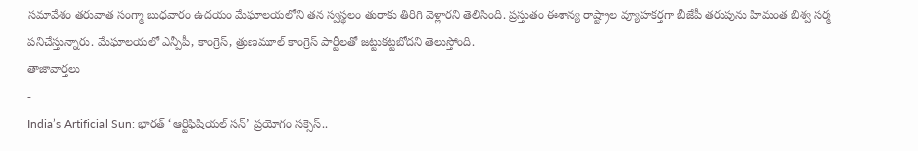సమావేశం తరువాత సంగ్మా బుధవారం ఉదయం మేఘాలయలోని తన స్వస్థలం తురాకు తిరిగి వెళ్లారని తెలిసింది. ప్రస్తుతం ఈశాన్య రాష్ట్రాల వ్యూహకర్తగా బీజేపీ తరుపును హిమంత బిశ్వ సర్మ పనిచేస్తున్నారు. మేఘాలయలో ఎన్పీపీ, కాంగ్రెస్, త్రుణమూల్ కాంగ్రెస్ పార్టీలతో జట్టుకట్టబోదని తెలుస్తోంది.
తాజావార్తలు
-
India’s Artificial Sun: భారత్ ‘ఆర్టిఫిషియల్ సన్’ ప్రయోగం సక్సెస్..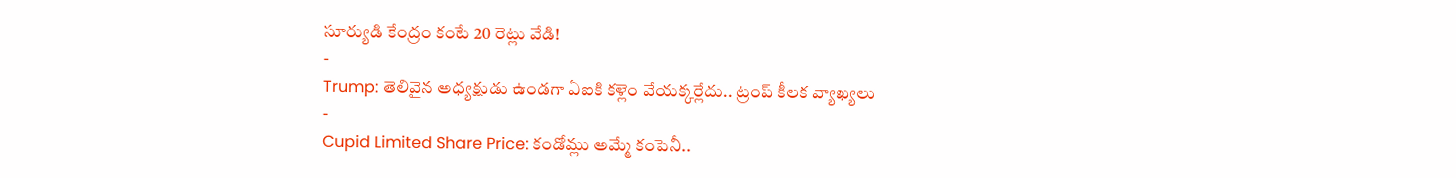సూర్యుడి కేంద్రం కంటే 20 రెట్లు వేడి!
-
Trump: తెలివైన అధ్యక్షుడు ఉండగా ఏఐకి కళ్లెం వేయక్కర్లేదు.. ట్రంప్ కీలక వ్యాఖ్యలు
-
Cupid Limited Share Price: కండోమ్లు అమ్మే కంపెనీ..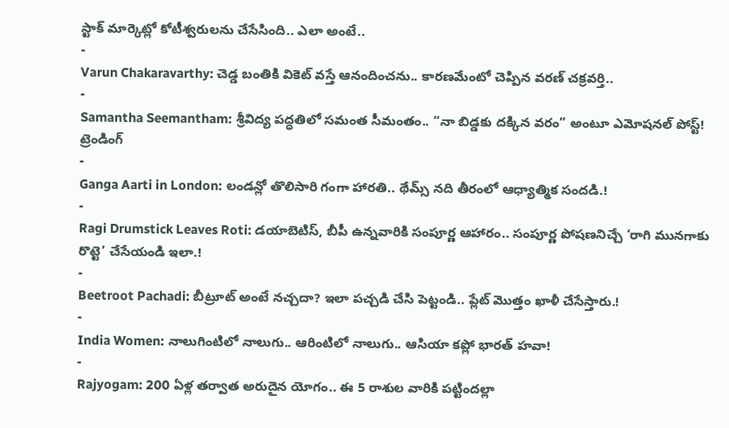స్టాక్ మార్కెట్లో కోటీశ్వరులను చేసేసింది.. ఎలా అంటే..
-
Varun Chakaravarthy: చెడ్డ బంతికి వికెట్ వస్తే ఆనందించను.. కారణమేంటో చెప్పిన వరణ్ చక్రవర్తి..
-
Samantha Seemantham: శ్రీవిద్య పద్ధతిలో సమంత సీమంతం.. “నా బిడ్డకు దక్కిన వరం” అంటూ ఎమోషనల్ పోస్ట్!
ట్రెండింగ్
-
Ganga Aarti in London: లండన్లో తొలిసారి గంగా హారతి.. థేమ్స్ నది తీరంలో ఆధ్యాత్మిక సందడి.!
-
Ragi Drumstick Leaves Roti: డయాబెటిస్, బీపీ ఉన్నవారికి సంపూర్ణ ఆహారం.. సంపూర్ణ పోషణనిచ్చే ‘రాగి మునగాకు రొట్టె’ చేసేయండి ఇలా.!
-
Beetroot Pachadi: బీట్రూట్ అంటే నచ్చదా? ఇలా పచ్చడి చేసి పెట్టండి.. ప్లేట్ మొత్తం ఖాళీ చేసేస్తారు.!
-
India Women: నాలుగింటిలో నాలుగు.. ఆరింటిలో నాలుగు.. ఆసియా కప్లో భారత్ హవా!
-
Rajyogam: 200 ఏళ్ల తర్వాత అరుదైన యోగం.. ఈ 5 రాశుల వారికి పట్టిందల్లా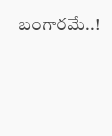బంగారమే..!